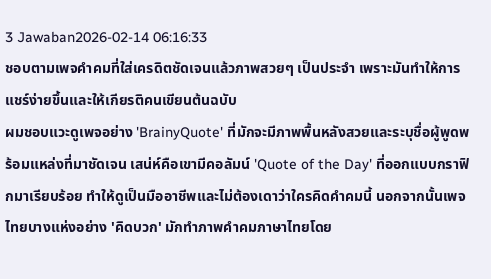3 Jawaban2026-02-14 06:16:33
ชอบตามเพจคำคมที่ใส่เครดิตชัดเจนแล้วภาพสวยๆ เป็นประจำ เพราะมันทำให้การแชร์ง่ายขึ้นและให้เกียรติคนเขียนต้นฉบับ
ผมชอบแวะดูเพจอย่าง 'BrainyQuote' ที่มักจะมีภาพพื้นหลังสวยและระบุชื่อผู้พูดพร้อมแหล่งที่มาชัดเจน เสน่ห์คือเขามีคอลัมน์ 'Quote of the Day' ที่ออกแบบกราฟิกมาเรียบร้อย ทำให้ดูเป็นมืออาชีพและไม่ต้องเดาว่าใครคิดคำคมนี้ นอกจากนั้นเพจไทยบางแห่งอย่าง 'คิดบวก' มักทำภาพคำคมภาษาไทยโดย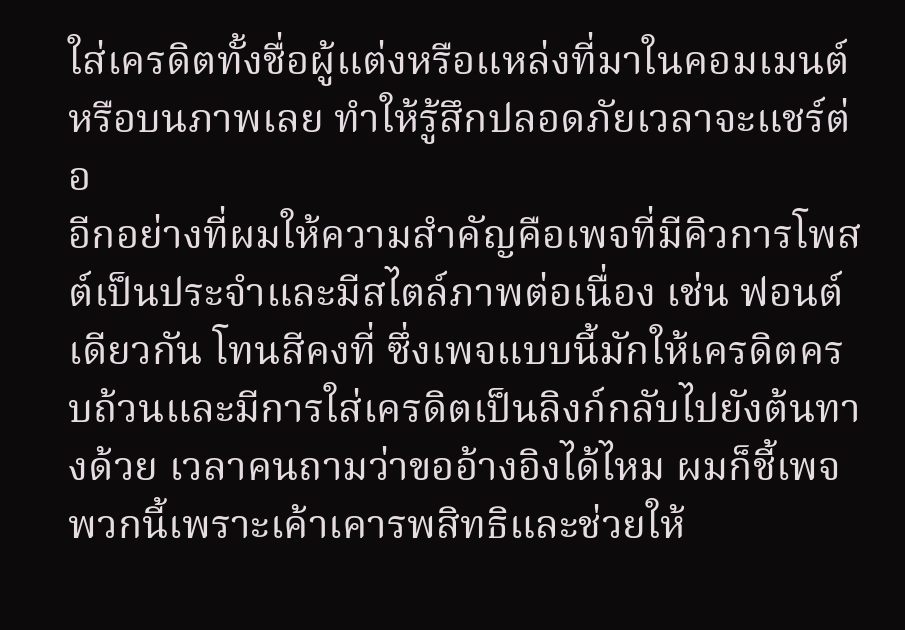ใส่เครดิตทั้งชื่อผู้แต่งหรือแหล่งที่มาในคอมเมนต์หรือบนภาพเลย ทำให้รู้สึกปลอดภัยเวลาจะแชร์ต่อ
อีกอย่างที่ผมให้ความสำคัญคือเพจที่มีคิวการโพสต์เป็นประจำและมีสไตล์ภาพต่อเนื่อง เช่น ฟอนต์เดียวกัน โทนสีคงที่ ซึ่งเพจแบบนี้มักให้เครดิตครบถ้วนและมีการใส่เครดิตเป็นลิงก์กลับไปยังต้นทางด้วย เวลาคนถามว่าขออ้างอิงได้ไหม ผมก็ชี้เพจพวกนี้เพราะเค้าเคารพสิทธิและช่วยให้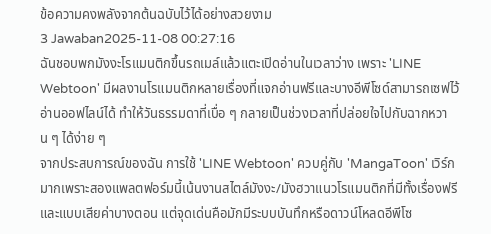ข้อความคงพลังจากต้นฉบับไว้ได้อย่างสวยงาม
3 Jawaban2025-11-08 00:27:16
ฉันชอบพกมังงะโรแมนติกขึ้นรถเมล์แล้วแตะเปิดอ่านในเวลาว่าง เพราะ 'LINE Webtoon' มีผลงานโรแมนติกหลายเรื่องที่แจกอ่านฟรีและบางอีพีโซด์สามารถเซฟไว้อ่านออฟไลน์ได้ ทำให้วันธรรมดาที่เบื่อ ๆ กลายเป็นช่วงเวลาที่ปล่อยใจไปกับฉากหวาน ๆ ได้ง่าย ๆ
จากประสบการณ์ของฉัน การใช้ 'LINE Webtoon' ควบคู่กับ 'MangaToon' เวิร์กมากเพราะสองแพลตฟอร์มนี้เน้นงานสไตล์มังงะ/มังฮวาแนวโรแมนติกที่มีทั้งเรื่องฟรีและแบบเสียค่าบางตอน แต่จุดเด่นคือมักมีระบบบันทึกหรือดาวน์โหลดอีพีโซ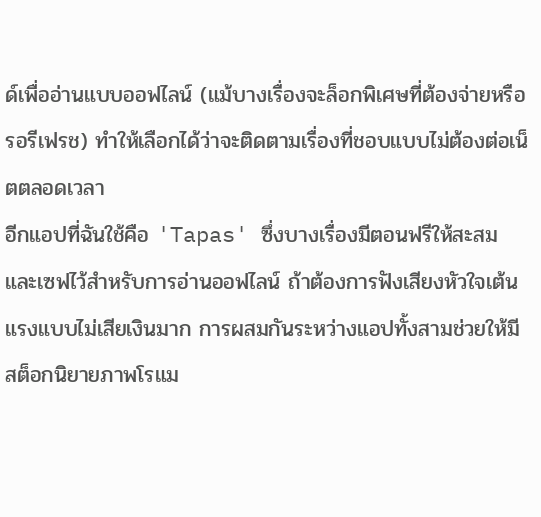ด์เพื่ออ่านแบบออฟไลน์ (แม้บางเรื่องจะล็อกพิเศษที่ต้องจ่ายหรือรอรีเฟรช) ทำให้เลือกได้ว่าจะติดตามเรื่องที่ชอบแบบไม่ต้องต่อเน็ตตลอดเวลา
อีกแอปที่ฉันใช้คือ 'Tapas' ซึ่งบางเรื่องมีตอนฟรีให้สะสมและเซฟไว้สำหรับการอ่านออฟไลน์ ถ้าต้องการฟังเสียงหัวใจเต้นแรงแบบไม่เสียเงินมาก การผสมกันระหว่างแอปทั้งสามช่วยให้มีสต็อกนิยายภาพโรแม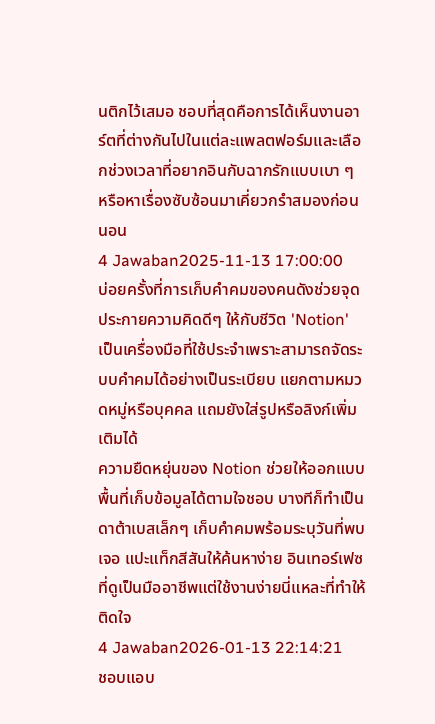นติกไว้เสมอ ชอบที่สุดคือการได้เห็นงานอาร์ตที่ต่างกันไปในแต่ละแพลตฟอร์มและเลือกช่วงเวลาที่อยากอินกับฉากรักแบบเบา ๆ หรือหาเรื่องซับซ้อนมาเคี่ยวกรำสมองก่อนนอน
4 Jawaban2025-11-13 17:00:00
บ่อยครั้งที่การเก็บคำคมของคนดังช่วยจุดประกายความคิดดีๆ ให้กับชีวิต 'Notion' เป็นเครื่องมือที่ใช้ประจำเพราะสามารถจัดระบบคำคมได้อย่างเป็นระเบียบ แยกตามหมวดหมู่หรือบุคคล แถมยังใส่รูปหรือลิงก์เพิ่มเติมได้
ความยืดหยุ่นของ Notion ช่วยให้ออกแบบพื้นที่เก็บข้อมูลได้ตามใจชอบ บางทีก็ทำเป็นดาต้าเบสเล็กๆ เก็บคำคมพร้อมระบุวันที่พบเจอ แปะแท็กสีสันให้ค้นหาง่าย อินเทอร์เฟซที่ดูเป็นมืออาชีพแต่ใช้งานง่ายนี่แหละที่ทำให้ติดใจ
4 Jawaban2026-01-13 22:14:21
ชอบแอบ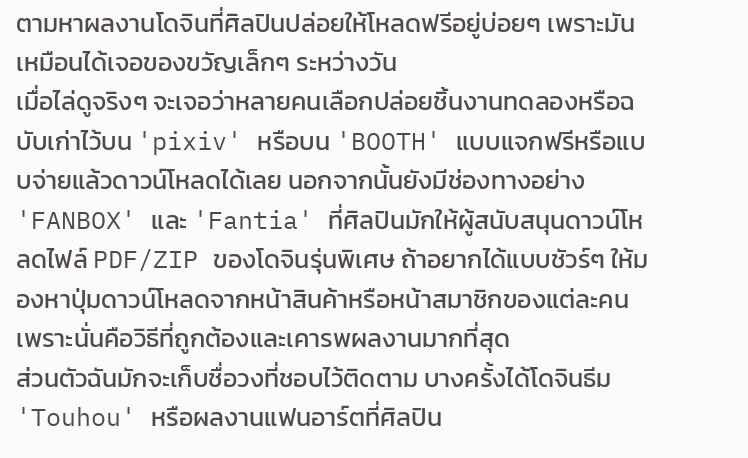ตามหาผลงานโดจินที่ศิลปินปล่อยให้โหลดฟรีอยู่บ่อยๆ เพราะมันเหมือนได้เจอของขวัญเล็กๆ ระหว่างวัน
เมื่อไล่ดูจริงๆ จะเจอว่าหลายคนเลือกปล่อยชิ้นงานทดลองหรือฉบับเก่าไว้บน 'pixiv' หรือบน 'BOOTH' แบบแจกฟรีหรือแบบจ่ายแล้วดาวน์โหลดได้เลย นอกจากนั้นยังมีช่องทางอย่าง 'FANBOX' และ 'Fantia' ที่ศิลปินมักให้ผู้สนับสนุนดาวน์โหลดไฟล์ PDF/ZIP ของโดจินรุ่นพิเศษ ถ้าอยากได้แบบชัวร์ๆ ให้มองหาปุ่มดาวน์โหลดจากหน้าสินค้าหรือหน้าสมาชิกของแต่ละคน เพราะนั่นคือวิธีที่ถูกต้องและเคารพผลงานมากที่สุด
ส่วนตัวฉันมักจะเก็บชื่อวงที่ชอบไว้ติดตาม บางครั้งได้โดจินธีม 'Touhou' หรือผลงานแฟนอาร์ตที่ศิลปิน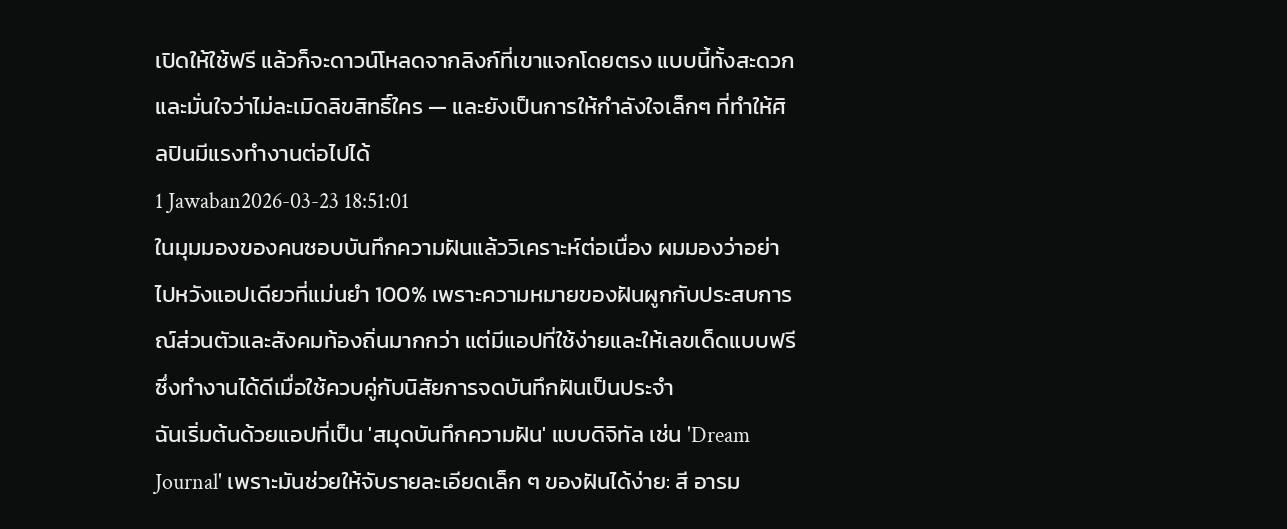เปิดให้ใช้ฟรี แล้วก็จะดาวน์โหลดจากลิงก์ที่เขาแจกโดยตรง แบบนี้ทั้งสะดวกและมั่นใจว่าไม่ละเมิดลิขสิทธิ์ใคร — และยังเป็นการให้กำลังใจเล็กๆ ที่ทำให้ศิลปินมีแรงทำงานต่อไปได้
1 Jawaban2026-03-23 18:51:01
ในมุมมองของคนชอบบันทึกความฝันแล้ววิเคราะห์ต่อเนื่อง ผมมองว่าอย่าไปหวังแอปเดียวที่แม่นยำ 100% เพราะความหมายของฝันผูกกับประสบการณ์ส่วนตัวและสังคมท้องถิ่นมากกว่า แต่มีแอปที่ใช้ง่ายและให้เลขเด็ดแบบฟรีซึ่งทำงานได้ดีเมื่อใช้ควบคู่กับนิสัยการจดบันทึกฝันเป็นประจำ
ฉันเริ่มต้นด้วยแอปที่เป็น 'สมุดบันทึกความฝัน' แบบดิจิทัล เช่น 'Dream Journal' เพราะมันช่วยให้จับรายละเอียดเล็ก ๆ ของฝันได้ง่าย: สี อารม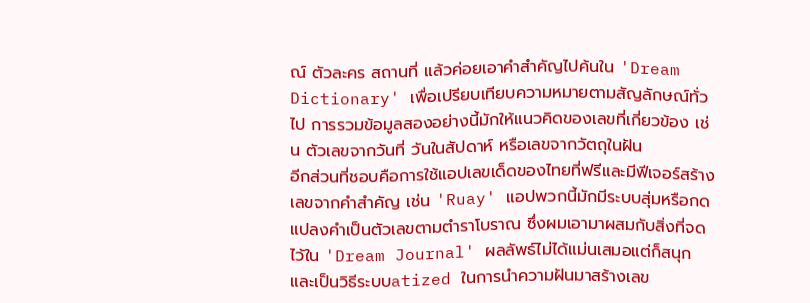ณ์ ตัวละคร สถานที่ แล้วค่อยเอาคำสำคัญไปค้นใน 'Dream Dictionary' เพื่อเปรียบเทียบความหมายตามสัญลักษณ์ทั่วไป การรวมข้อมูลสองอย่างนี้มักให้แนวคิดของเลขที่เกี่ยวข้อง เช่น ตัวเลขจากวันที่ วันในสัปดาห์ หรือเลขจากวัตถุในฝัน
อีกส่วนที่ชอบคือการใช้แอปเลขเด็ดของไทยที่ฟรีและมีฟีเจอร์สร้างเลขจากคำสำคัญ เช่น 'Ruay' แอปพวกนี้มักมีระบบสุ่มหรือกดแปลงคำเป็นตัวเลขตามตำราโบราณ ซึ่งผมเอามาผสมกับสิ่งที่จดไว้ใน 'Dream Journal' ผลลัพธ์ไม่ได้แม่นเสมอแต่ก็สนุกและเป็นวิธีระบบatized ในการนำความฝันมาสร้างเลข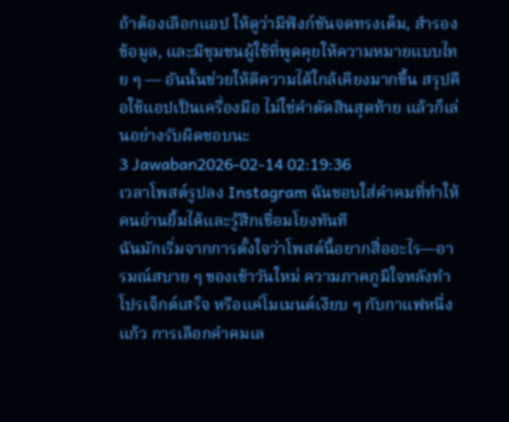ถ้าต้องเลือกแอป ให้ดูว่ามีฟังก์ชันจดทรงเต็ม, สำรองข้อมูล, และมีชุมชนผู้ใช้ที่พูดคุยให้ความหมายแบบไทย ๆ — อันนั้นช่วยให้ตีความได้ใกล้เคียงมากขึ้น สรุปคือใช้แอปเป็นเครื่องมือ ไม่ใช่คำตัดสินสุดท้าย แล้วก็เล่นอย่างรับผิดชอบนะ
3 Jawaban2026-02-14 02:19:36
เวลาโพสต์รูปลง Instagram ฉันชอบใส่คำคมที่ทำให้คนอ่านยิ้มได้และรู้สึกเชื่อมโยงทันที
ฉันมักเริ่มจากการตั้งใจว่าโพสต์นี้อยากสื่ออะไร—อารมณ์สบาย ๆ ของเช้าวันใหม่ ความภาคภูมิใจหลังทำโปรเจ็กต์เสร็จ หรือแค่โมเมนต์เงียบ ๆ กับกาแฟหนึ่งแก้ว การเลือกคำคมเล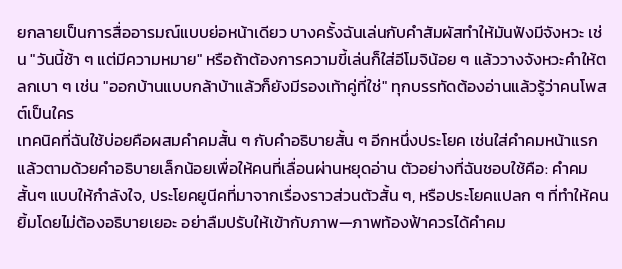ยกลายเป็นการสื่ออารมณ์แบบย่อหน้าเดียว บางครั้งฉันเล่นกับคำสัมผัสทำให้มันฟังมีจังหวะ เช่น "วันนี้ช้า ๆ แต่มีความหมาย" หรือถ้าต้องการความขี้เล่นก็ใส่อีโมจิน้อย ๆ แล้ววางจังหวะคำให้ตลกเบา ๆ เช่น "ออกบ้านแบบกล้าบ้าแล้วก็ยังมีรองเท้าคู่ที่ใช่" ทุกบรรทัดต้องอ่านแล้วรู้ว่าคนโพสต์เป็นใคร
เทคนิคที่ฉันใช้บ่อยคือผสมคำคมสั้น ๆ กับคำอธิบายสั้น ๆ อีกหนึ่งประโยค เช่นใส่คำคมหน้าแรกแล้วตามด้วยคำอธิบายเล็กน้อยเพื่อให้คนที่เลื่อนผ่านหยุดอ่าน ตัวอย่างที่ฉันชอบใช้คือ: คำคมสั้นๆ แบบให้กำลังใจ, ประโยคยูนีคที่มาจากเรื่องราวส่วนตัวสั้น ๆ, หรือประโยคแปลก ๆ ที่ทำให้คนยิ้มโดยไม่ต้องอธิบายเยอะ อย่าลืมปรับให้เข้ากับภาพ—ภาพท้องฟ้าควรได้คำคม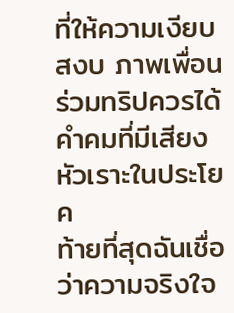ที่ให้ความเงียบสงบ ภาพเพื่อนร่วมทริปควรได้คำคมที่มีเสียงหัวเราะในประโยค
ท้ายที่สุดฉันเชื่อว่าความจริงใจ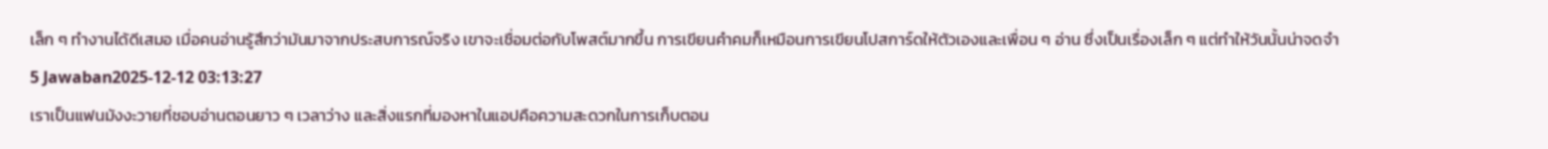เล็ก ๆ ทำงานได้ดีเสมอ เมื่อคนอ่านรู้สึกว่ามันมาจากประสบการณ์จริง เขาจะเชื่อมต่อกับโพสต์มากขึ้น การเขียนคำคมก็เหมือนการเขียนโปสการ์ดให้ตัวเองและเพื่อน ๆ อ่าน ซึ่งเป็นเรื่องเล็ก ๆ แต่ทำให้วันนั้นน่าจดจำ
5 Jawaban2025-12-12 03:13:27
เราเป็นแฟนมังงะวายที่ชอบอ่านตอนยาว ๆ เวลาว่าง และสิ่งแรกที่มองหาในแอปคือความสะดวกในการเก็บตอน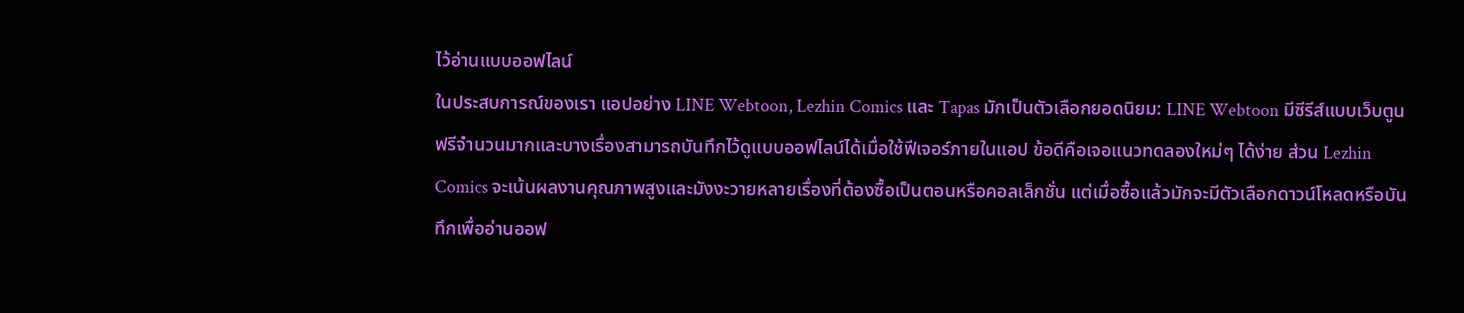ไว้อ่านแบบออฟไลน์
ในประสบการณ์ของเรา แอปอย่าง LINE Webtoon, Lezhin Comics และ Tapas มักเป็นตัวเลือกยอดนิยม: LINE Webtoon มีซีรีส์แบบเว็บตูนฟรีจำนวนมากและบางเรื่องสามารถบันทึกไว้ดูแบบออฟไลน์ได้เมื่อใช้ฟีเจอร์ภายในแอป ข้อดีคือเจอแนวทดลองใหม่ๆ ได้ง่าย ส่วน Lezhin Comics จะเน้นผลงานคุณภาพสูงและมังงะวายหลายเรื่องที่ต้องซื้อเป็นตอนหรือคอลเล็กชั่น แต่เมื่อซื้อแล้วมักจะมีตัวเลือกดาวน์โหลดหรือบันทึกเพื่ออ่านออฟ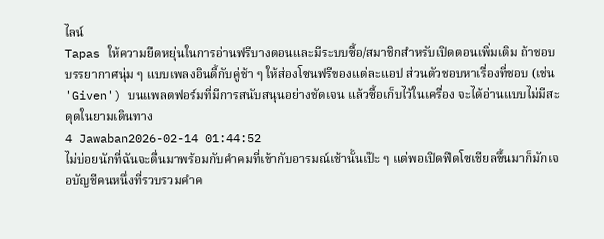ไลน์
Tapas ให้ความยืดหยุ่นในการอ่านฟรีบางตอนและมีระบบซื้อ/สมาชิกสำหรับเปิดตอนเพิ่มเติม ถ้าชอบบรรยากาศนุ่ม ๆ แบบเพลงอินดี้กับคู่ช้า ๆ ให้ส่องโซนฟรีของแต่ละแอป ส่วนตัวชอบหาเรื่องที่ชอบ (เช่น 'Given') บนแพลตฟอร์มที่มีการสนับสนุนอย่างชัดเจน แล้วซื้อเก็บไว้ในเครื่อง จะได้อ่านแบบไม่มีสะดุดในยามเดินทาง
4 Jawaban2026-02-14 01:44:52
ไม่บ่อยนักที่ฉันจะตื่นมาพร้อมกับคำคมที่เข้ากับอารมณ์เช้านั้นเป๊ะ ๆ แต่พอเปิดฟีดโซเชียลขึ้นมาก็มักเจอบัญชีคนหนึ่งที่รวบรวมคำค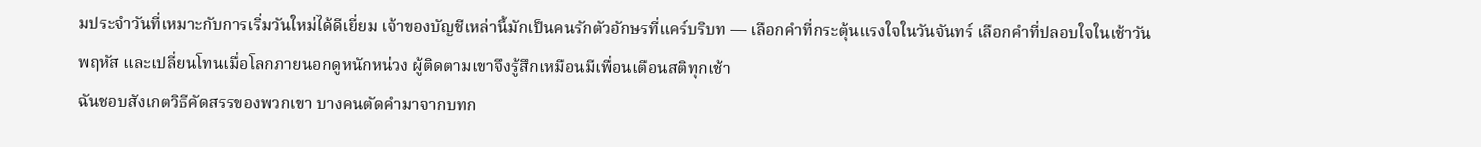มประจำวันที่เหมาะกับการเริ่มวันใหม่ได้ดีเยี่ยม เจ้าของบัญชีเหล่านี้มักเป็นคนรักตัวอักษรที่แคร์บริบท — เลือกคำที่กระตุ้นแรงใจในวันจันทร์ เลือกคำที่ปลอบใจในเช้าวันพฤหัส และเปลี่ยนโทนเมื่อโลกภายนอกดูหนักหน่วง ผู้ติดตามเขาจึงรู้สึกเหมือนมีเพื่อนเตือนสติทุกเช้า
ฉันชอบสังเกตวิธีคัดสรรของพวกเขา บางคนตัดคำมาจากบทก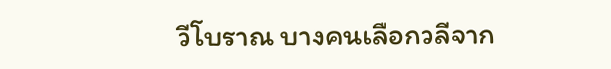วีโบราณ บางคนเลือกวลีจาก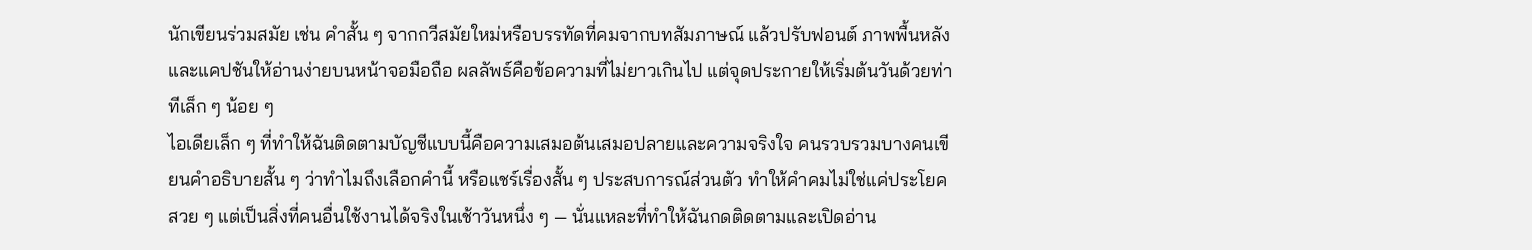นักเขียนร่วมสมัย เช่น คำสั้น ๆ จากกวีสมัยใหม่หรือบรรทัดที่คมจากบทสัมภาษณ์ แล้วปรับฟอนต์ ภาพพื้นหลัง และแคปชันให้อ่านง่ายบนหน้าจอมือถือ ผลลัพธ์คือข้อความที่ไม่ยาวเกินไป แต่จุดประกายให้เริ่มต้นวันด้วยท่าทีเล็ก ๆ น้อย ๆ
ไอเดียเล็ก ๆ ที่ทำให้ฉันติดตามบัญชีแบบนี้คือความเสมอต้นเสมอปลายและความจริงใจ คนรวบรวมบางคนเขียนคำอธิบายสั้น ๆ ว่าทำไมถึงเลือกคำนี้ หรือแชร์เรื่องสั้น ๆ ประสบการณ์ส่วนตัว ทำให้คำคมไม่ใช่แค่ประโยคสวย ๆ แต่เป็นสิ่งที่คนอื่นใช้งานได้จริงในเช้าวันหนึ่ง ๆ — นั่นแหละที่ทำให้ฉันกดติดตามและเปิดอ่าน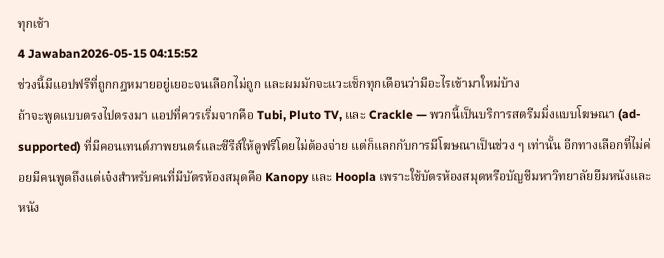ทุกเช้า
4 Jawaban2026-05-15 04:15:52
ช่วงนี้มีแอปฟรีที่ถูกกฎหมายอยู่เยอะจนเลือกไม่ถูก และผมมักจะแวะเช็กทุกเดือนว่ามีอะไรเข้ามาใหม่บ้าง
ถ้าจะพูดแบบตรงไปตรงมา แอปที่ควรเริ่มจากคือ Tubi, Pluto TV, และ Crackle — พวกนี้เป็นบริการสตรีมมิ่งแบบโฆษณา (ad-supported) ที่มีคอนเทนต์ภาพยนตร์และซีรีส์ให้ดูฟรีโดยไม่ต้องจ่าย แต่ก็แลกกับการมีโฆษณาเป็นช่วง ๆ เท่านั้น อีกทางเลือกที่ไม่ค่อยมีคนพูดถึงแต่เจ๋งสำหรับคนที่มีบัตรห้องสมุดคือ Kanopy และ Hoopla เพราะใช้บัตรห้องสมุดหรือบัญชีมหาวิทยาลัยยืมหนังและหนัง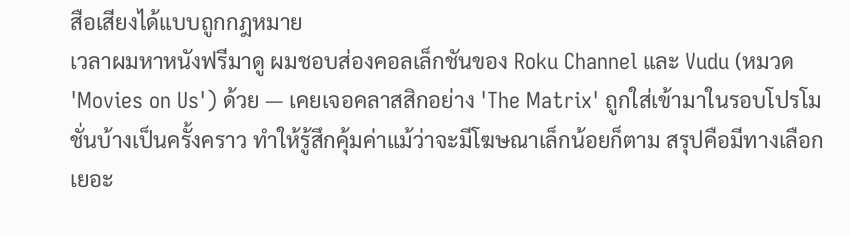สือเสียงได้แบบถูกกฎหมาย
เวลาผมหาหนังฟรีมาดู ผมชอบส่องคอลเล็กชันของ Roku Channel และ Vudu (หมวด 'Movies on Us') ด้วย — เคยเจอคลาสสิกอย่าง 'The Matrix' ถูกใส่เข้ามาในรอบโปรโมชั่นบ้างเป็นครั้งคราว ทำให้รู้สึกคุ้มค่าแม้ว่าจะมีโฆษณาเล็กน้อยก็ตาม สรุปคือมีทางเลือกเยอะ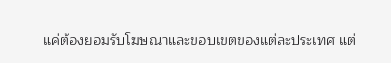แค่ต้องยอมรับโฆษณาและขอบเขตของแต่ละประเทศ แต่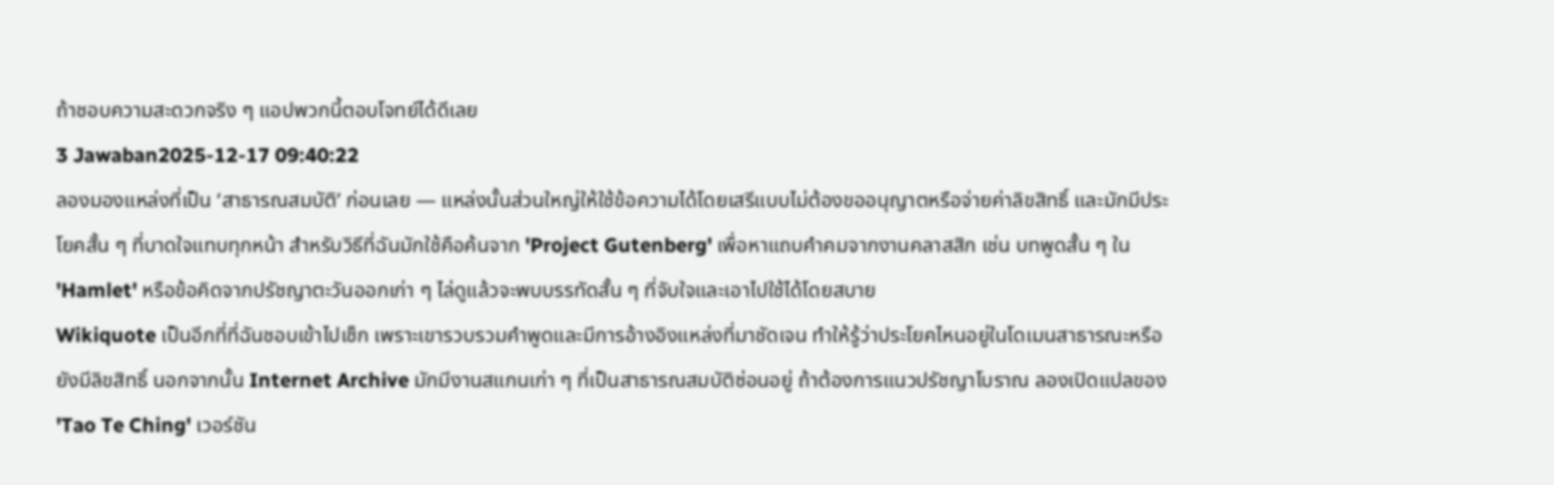ถ้าชอบความสะดวกจริง ๆ แอปพวกนี้ตอบโจทย์ได้ดีเลย
3 Jawaban2025-12-17 09:40:22
ลองมองแหล่งที่เป็น ‘สาธารณสมบัติ’ ก่อนเลย — แหล่งนั้นส่วนใหญ่ให้ใช้ข้อความได้โดยเสรีแบบไม่ต้องขออนุญาตหรือจ่ายค่าลิขสิทธิ์ และมักมีประโยคสั้น ๆ ที่บาดใจแทบทุกหน้า สำหรับวิธีที่ฉันมักใช้คือค้นจาก 'Project Gutenberg' เพื่อหาแถบคำคมจากงานคลาสสิก เช่น บทพูดสั้น ๆ ใน 'Hamlet' หรือข้อคิดจากปรัชญาตะวันออกเก่า ๆ ไล่ดูแล้วจะพบบรรทัดสั้น ๆ ที่จับใจและเอาไปใช้ได้โดยสบาย
Wikiquote เป็นอีกที่ที่ฉันชอบเข้าไปเช็ก เพราะเขารวบรวมคำพูดและมีการอ้างอิงแหล่งที่มาชัดเจน ทำให้รู้ว่าประโยคไหนอยู่ในโดเมนสาธารณะหรือยังมีลิขสิทธิ์ นอกจากนั้น Internet Archive มักมีงานสแกนเก่า ๆ ที่เป็นสาธารณสมบัติซ่อนอยู่ ถ้าต้องการแนวปรัชญาโบราณ ลองเปิดแปลของ 'Tao Te Ching' เวอร์ชัน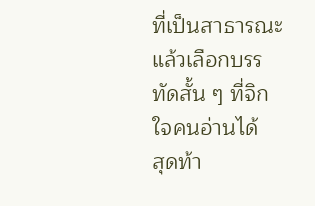ที่เป็นสาธารณะ แล้วเลือกบรรทัดสั้น ๆ ที่จิกใจคนอ่านได้
สุดท้า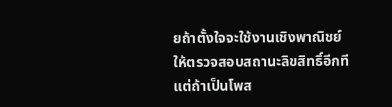ยถ้าตั้งใจจะใช้งานเชิงพาณิชย์ ให้ตรวจสอบสถานะลิขสิทธิ์อีกที แต่ถ้าเป็นโพส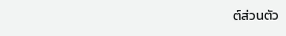ต์ส่วนตัว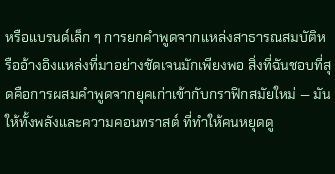หรือแบรนด์เล็ก ๆ การยกคำพูดจากแหล่งสาธารณสมบัติหรืออ้างอิงแหล่งที่มาอย่างชัดเจนมักเพียงพอ สิ่งที่ฉันชอบที่สุดคือการผสมคำพูดจากยุคเก่าเข้ากับกราฟิกสมัยใหม่ — มันให้ทั้งพลังและความคอนทราสต์ ที่ทำให้คนหยุดดู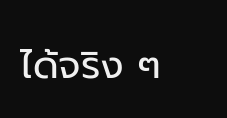ได้จริง ๆ